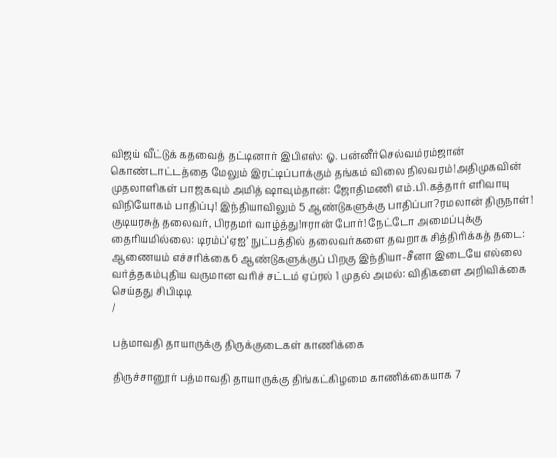விஜய் வீட்டுக் கதவைத் தட்டினார் இபிஎஸ்: ஓ. பன்னீர்செல்வம்ரம்ஜான் கொண்டாட்டத்தை மேலும் இரட்டிப்பாக்கும் தங்கம் விலை நிலவரம்!அதிமுகவின் முதலாளிகள் பாஜகவும் அமித் ஷாவும்தான்: ஜோதிமணி எம்.பி.கத்தார் எரிவாயு விநியோகம் பாதிப்பு! இந்தியாவிலும் 5 ஆண்டுகளுக்கு பாதிப்பா?ரமலான் திருநாள்! குடியரசுத் தலைவர், பிரதமர் வாழ்த்து!ஈரான் போர்! நேட்டோ அமைப்புக்கு தைரியமில்லை: டிரம்ப்‘ஏஐ’ நுட்பத்தில் தலைவர்களை தவறாக சித்திரிக்கத் தடை: ஆணையம் எச்சரிக்கை6 ஆண்டுகளுக்குப் பிறகு இந்தியா-சீனா இடையே எல்லை வர்த்தகம்புதிய வருமான வரிச் சட்டம் ஏப்ரல் 1 முதல் அமல்: விதிகளை அறிவிக்கை செய்தது சிபிடிடி
/

பத்மாவதி தாயாருக்கு திருக்குடைகள் காணிக்கை

திருச்சானூர் பத்மாவதி தாயாருக்கு திங்கட்கிழமை காணிக்கையாக 7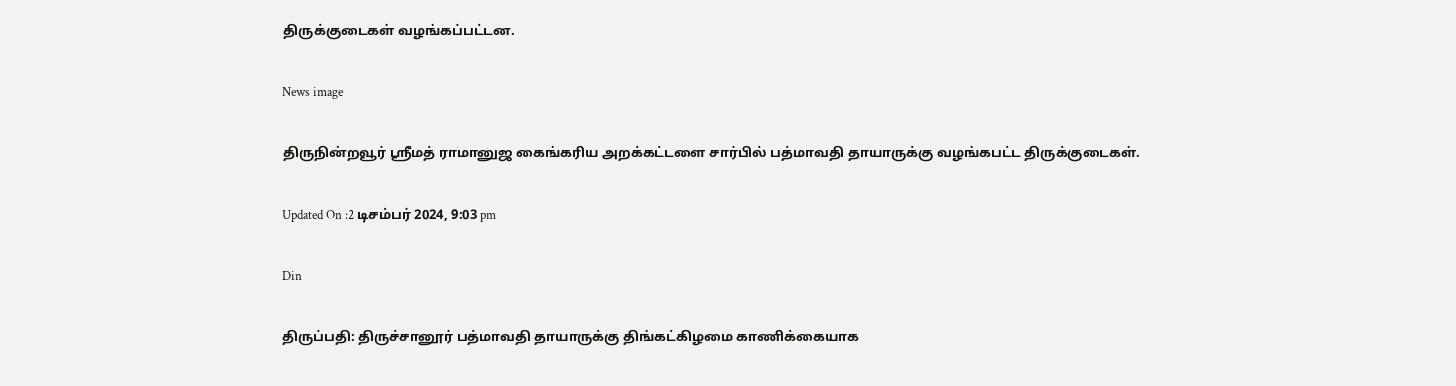திருக்குடைகள் வழங்கப்பட்டன.

News image

திருநின்றவூர் ஸ்ரீமத் ராமானுஜ கைங்கரிய அறக்கட்டளை சார்பில் பத்மாவதி தாயாருக்கு வழங்கபட்ட திருக்குடைகள்.

Updated On :2 டிசம்பர் 2024, 9:03 pm

Din

திருப்பதி: திருச்சானூர் பத்மாவதி தாயாருக்கு திங்கட்கிழமை காணிக்கையாக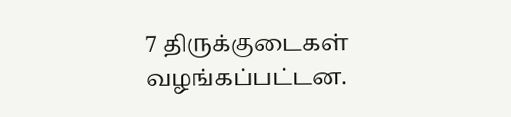7 திருக்குடைகள் வழங்கப்பட்டன.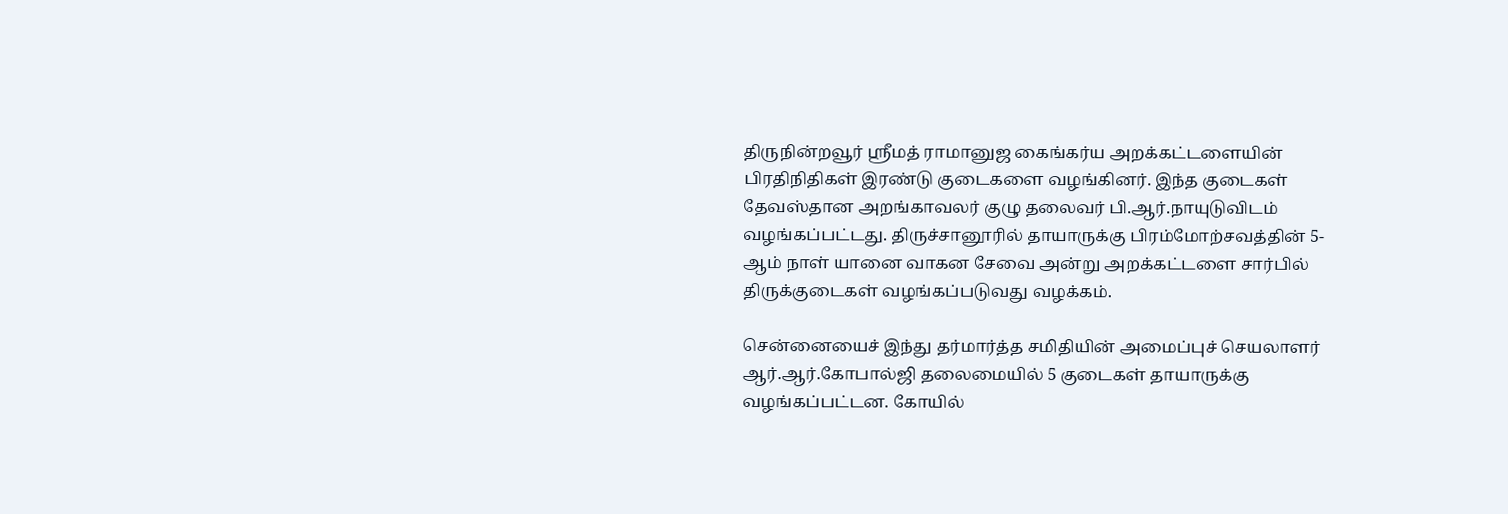திருநின்றவூர் ஸ்ரீமத் ராமானுஜ கைங்கர்ய அறக்கட்டளையின் பிரதிநிதிகள் இரண்டு குடைகளை வழங்கினர். இந்த குடைகள் தேவஸ்தான அறங்காவலர் குழு தலைவர் பி.ஆர்.நாயுடுவிடம் வழங்கப்பட்டது. திருச்சானூரில் தாயாருக்கு பிரம்மோற்சவத்தின் 5-ஆம் நாள் யானை வாகன சேவை அன்று அறக்கட்டளை சார்பில் திருக்குடைகள் வழங்கப்படுவது வழக்கம்.

சென்னையைச் இந்து தர்மார்த்த சமிதியின் அமைப்புச் செயலாளர் ஆர்.ஆர்.கோபால்ஜி தலைமையில் 5 குடைகள் தாயாருக்கு வழங்கப்பட்டன. கோயில்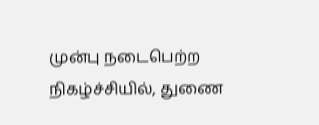முன்பு நடைபெற்ற நிகழ்ச்சியில், துணை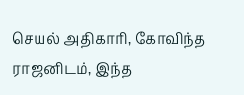செயல் அதிகாரி, கோவிந்த ராஜனிடம், இந்த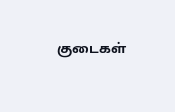குடைகள்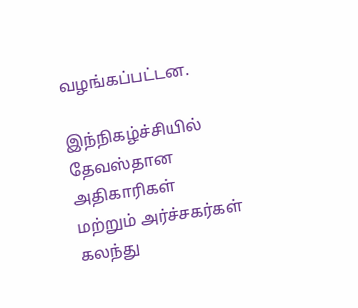வழங்கப்பட்டன.

இந்நிகழ்ச்சியில் தேவஸ்தான அதிகாரிகள் மற்றும் அர்ச்சகர்கள் கலந்து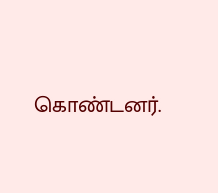கொண்டனர்.